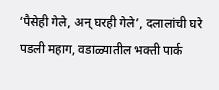‘पैसेही गेले, अन् घरही गेले’, दलालांची घरे पडली महाग, वडाळ्यातील भक्ती पार्क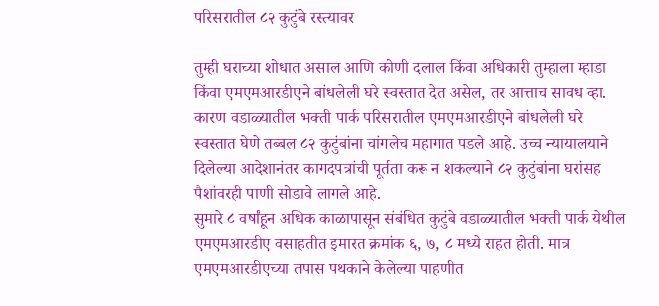परिसरातील ८२ कुटुंबे रस्त्यावर

तुम्ही घराच्या शोधात असाल आणि कोणी दलाल किंवा अधिकारी तुम्हाला म्हाडा किंवा एमएमआरडीएने बांधलेली घरे स्वस्तात देत असेल, तर आत्ताच सावध व्हा. कारण वडाळ्यातील भक्ती पार्क परिसरातील एमएमआरडीएने बांधलेली घरे स्वस्तात घेणे तब्बल ८२ कुटुंबांना चांगलेच महागात पडले आहे. उच्च न्यायालयाने दिलेल्या आदेशानंतर कागदपत्रांची पूर्तता करू न शकल्याने ८२ कुटुंबांना घरांसह पैशांवरही पाणी सोडावे लागले आहे.
सुमारे ८ वर्षांहून अधिक काळापासून संबंधित कुटुंबे वडाळ्यातील भक्ती पार्क येथील एमएमआरडीए वसाहतीत इमारत क्रमांक ६, ७, ८ मध्ये राहत होती. मात्र एमएमआरडीएच्या तपास पथकाने केलेल्या पाहणीत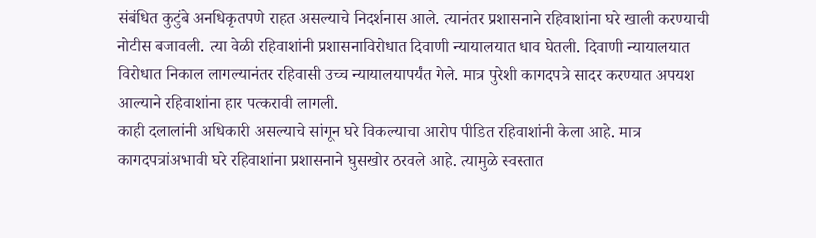संबंधित कुटुंबे अनधिकृतपणे राहत असल्याचे निदर्शनास आले. त्यानंतर प्रशासनाने रहिवाशांना घरे खाली करण्याची नोटीस बजावली. त्या वेळी रहिवाशांनी प्रशासनाविरोधात दिवाणी न्यायालयात धाव घेतली. दिवाणी न्यायालयात विरोधात निकाल लागल्यानंतर रहिवासी उच्च न्यायालयापर्यंत गेले. मात्र पुरेशी कागदपत्रे सादर करण्यात अपयश आल्याने रहिवाशांना हार पत्करावी लागली.
काही दलालांनी अधिकारी असल्याचे सांगून घरे विकल्याचा आरोप पीडित रहिवाशांनी केला आहे. मात्र कागदपत्रांअभावी घरे रहिवाशांना प्रशासनाने घुसखोर ठरवले आहे. त्यामुळे स्वस्तात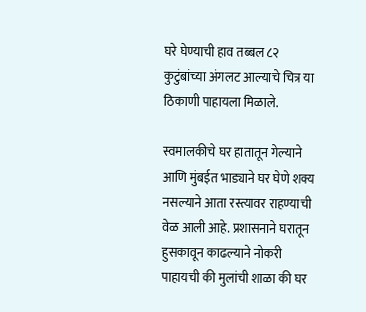घरे घेण्याची हाव तब्बल ८२ कुटुंबांच्या अंगलट आल्याचे चित्र या ठिकाणी पाहायला मिळाले.

स्वमालकीचे घर हातातून गेल्याने आणि मुंबईत भाड्याने घर घेणे शक्य नसल्याने आता रस्त्यावर राहण्याची वेळ आली आहे. प्रशासनाने घरातून हुसकावून काढल्याने नोकरी पाहायची की मुलांची शाळा की घर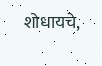शोधायचे,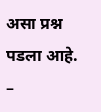असा प्रश्न पडला आहे.
–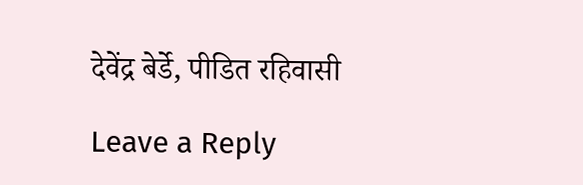देवेंद्र बेर्डे, पीडित रहिवासी

Leave a Reply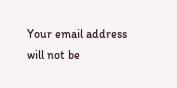Your email address will not be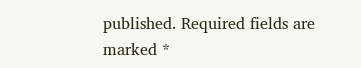published. Required fields are marked *